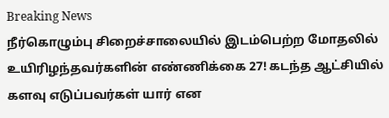Breaking News
நீர்கொழும்பு சிறைச்சாலையில் இடம்பெற்ற மோதலில் உயிரிழந்தவர்களின் எண்ணிக்கை 27! கடந்த ஆட்சியில் களவு எடுப்பவர்கள் யார் என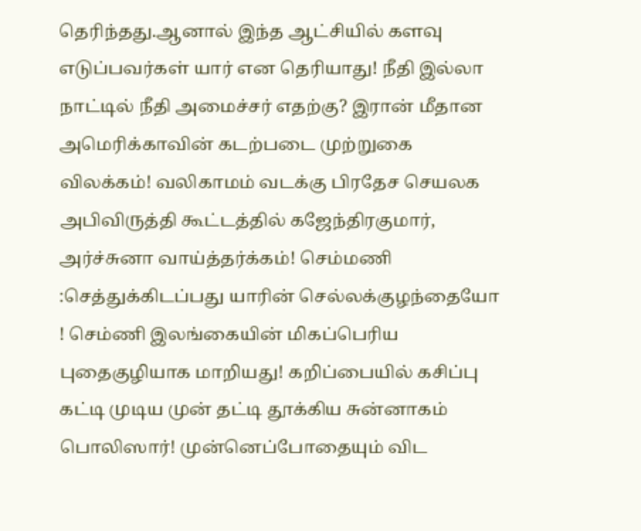தெரிந்தது.ஆனால் இந்த ஆட்சியில் களவு எடுப்பவர்கள் யார் என தெரியாது! நீதி இல்லா நாட்டில் நீதி அமைச்சர் எதற்கு? இரான் மீதான அமெரிக்காவின் கடற்படை முற்றுகை விலக்கம்! வலிகாமம் வடக்கு பிரதேச செயலக அபிவிருத்தி கூட்டத்தில் கஜேந்திரகுமார், அர்ச்சுனா வாய்த்தர்க்கம்! செம்மணி :செத்துக்கிடப்பது யாரின் செல்லக்குழந்தையோ ! செம்ணி இலங்கையின் மிகப்பெரிய புதைகுழியாக மாறியது! கறிப்பையில் கசிப்பு கட்டி முடிய முன் தட்டி தூக்கிய சுன்னாகம் பொலிஸார்! முன்னெப்போதையும் விட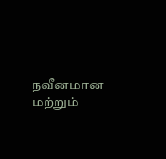நவீனமான மற்றும்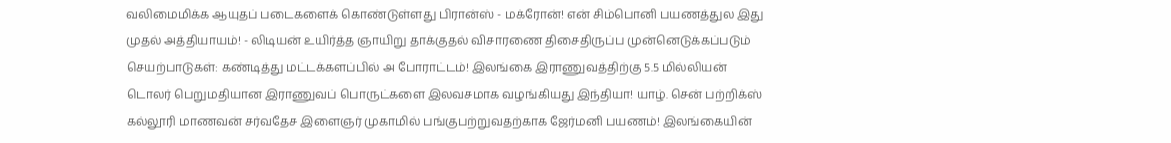வலிமைமிக்க ஆயுதப் படைகளைக் கொண்டுள்ளது பிரான்ஸ் - மக்ரோன்! என் சிம்பொனி பயணத்துல இது முதல் அத்தியாயம்! - லிடியன் உயிர்த்த ஞாயிறு தாக்குதல் விசாரணை திசைதிருப்ப முன்னெடுக்கப்படும் செயற்பாடுகள்: கண்டித்து மட்டக்களப்பில் அ போராட்டம்! இலங்கை இராணுவத்திற்கு 5.5 மில்லியன் டொலர் பெறுமதியான இராணுவப் பொருட்களை இலவசமாக வழங்கியது இந்தியா! யாழ். சென் பற்றிக்ஸ் கல்லூரி மாணவன் சர்வதேச இளைஞர் முகாமில் பங்குபற்றுவதற்காக ஜேர்மனி பயணம்! இலங்கையின்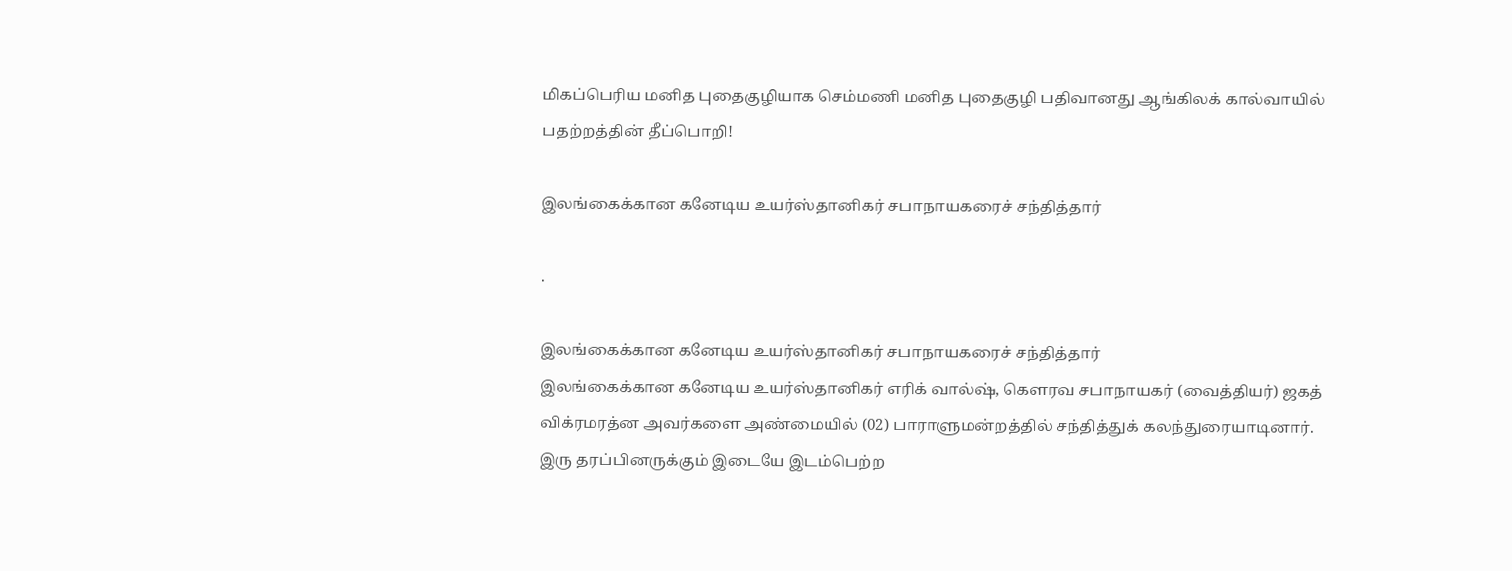மிகப்பெரிய மனித புதைகுழியாக செம்மணி மனித புதைகுழி பதிவானது ஆங்கிலக் கால்வாயில் பதற்றத்தின் தீப்பொறி!

இலங்கைக்கான கனேடிய உயர்ஸ்தானிகர் சபாநாயகரைச் சந்தித்தார்

.

இலங்கைக்கான கனேடிய உயர்ஸ்தானிகர் சபாநாயகரைச் சந்தித்தார்
இலங்கைக்கான கனேடிய உயர்ஸ்தானிகர் எரிக் வால்ஷ், கௌரவ சபாநாயகர் (வைத்தியர்) ஜகத் விக்ரமரத்ன அவர்களை அண்மையில் (02) பாராளுமன்றத்தில் சந்தித்துக் கலந்துரையாடினார்.
இரு தரப்பினருக்கும் இடையே இடம்பெற்ற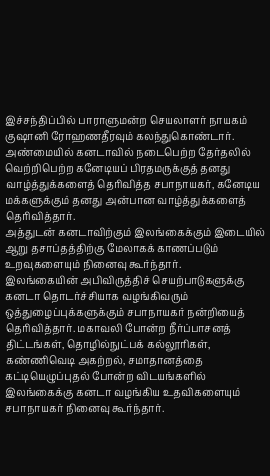இச்சந்திப்பில் பாராளுமன்ற செயலாளர் நாயகம் குஷானி ரோஹணதீரவும் கலந்துகொண்டார்.
அண்மையில் கனடாவில் நடைபெற்ற தேர்தலில் வெற்றிபெற்ற கனேடியப் பிரதமருக்குத் தனது வாழ்த்துக்களைத் தெரிவித்த சபாநாயகர், கனேடிய மக்களுக்கும் தனது அன்பான வாழ்த்துக்களைத் தெரிவித்தார்.
அத்துடன் கனடாவிற்கும் இலங்கைக்கும் இடையில் ஆறு தசாப்தத்திற்கு மேலாகக் காணப்படும் உறவுகளையும் நினைவு கூர்ந்தார்.
இலங்கையின் அபிவிருத்திச் செயற்பாடுகளுக்கு கனடா தொடர்ச்சியாக வழங்கிவரும் ஒத்துழைப்புக்களுக்கும் சபாநாயகர் நன்றியைத் தெரிவித்தார். மகாவலி போன்ற நீர்ப்பாசனத் திட்டங்கள், தொழில்நுட்பக் கல்லூரிகள், கண்ணிவெடி அகற்றல், சமாதானத்தை கட்டியெழுப்புதல் போன்ற விடயங்களில் இலங்கைக்கு கனடா வழங்கிய உதவிகளையும் சபாநாயகர் நினைவு கூர்ந்தார்.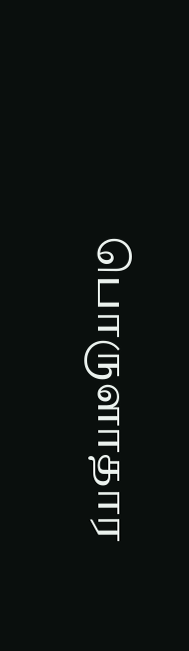பொருளாதார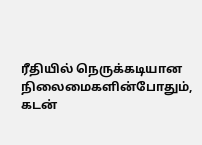ரீதியில் நெருக்கடியான நிலைமைகளின்போதும், கடன்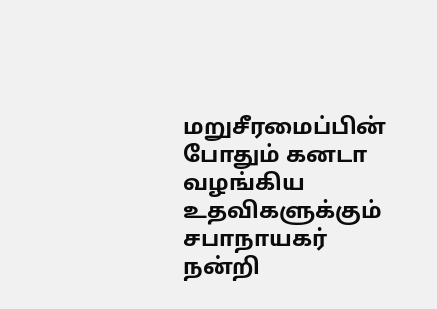மறுசீரமைப்பின் போதும் கனடா வழங்கிய உதவிகளுக்கும் சபாநாயகர் நன்றி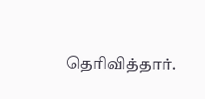தெரிவித்தார்.